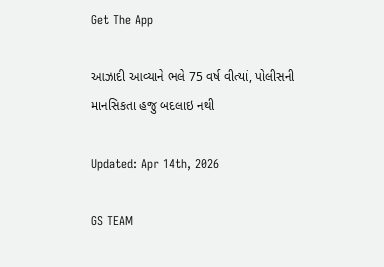Get The App

આઝાદી આવ્યાને ભલે 75 વર્ષ વીત્યાં, પોલીસની માનસિકતા હજુ બદલાઇ નથી

Updated: Apr 14th, 2026

GS TEAM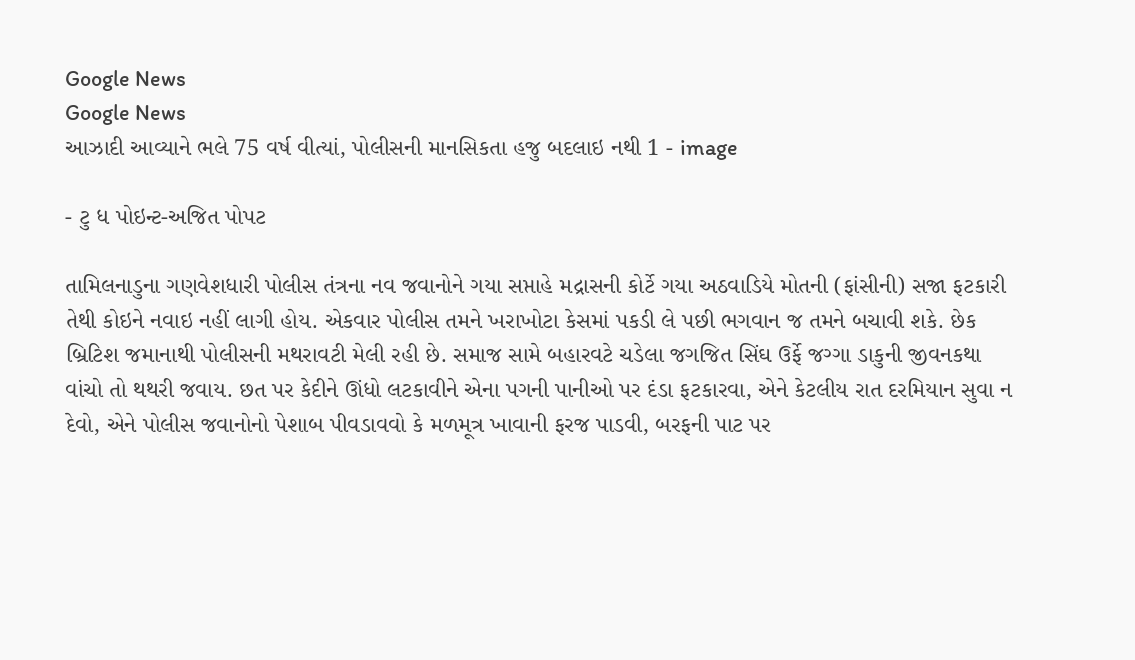Google News
Google News
આઝાદી આવ્યાને ભલે 75 વર્ષ વીત્યાં, પોલીસની માનસિકતા હજુ બદલાઇ નથી 1 - image

- ટુ ધ પોઇન્ટ-અજિત પોપટ

તામિલનાડુના ગણવેશધારી પોલીસ તંત્રના નવ જવાનોને ગયા સપ્તાહે મદ્રાસની કોર્ટે ગયા અઠવાડિયે મોતની (ફાંસીની) સજા ફટકારી તેથી કોઇને નવાઇ નહીં લાગી હોય. એકવાર પોલીસ તમને ખરાખોટા કેસમાં પકડી લે પછી ભગવાન જ તમને બચાવી શકે. છેક બ્રિટિશ જમાનાથી પોલીસની મથરાવટી મેલી રહી છે. સમાજ સામે બહારવટે ચડેલા જગજિત સિંઘ ઉર્ફે જગ્ગા ડાકુની જીવનકથા વાંચો તો થથરી જવાય. છત પર કેદીને ઊંધો લટકાવીને એના પગની પાનીઓ પર દંડા ફટકારવા, એને કેટલીય રાત દરમિયાન સુવા ન દેવો, એને પોલીસ જવાનોનો પેશાબ પીવડાવવો કે મળમૂત્ર ખાવાની ફરજ પાડવી, બરફની પાટ પર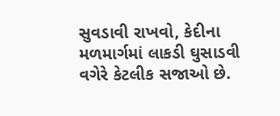સુવડાવી રાખવો, કેદીના મળમાર્ગમાં લાકડી ઘુસાડવી વગેરે કેટલીક સજાઓ છે.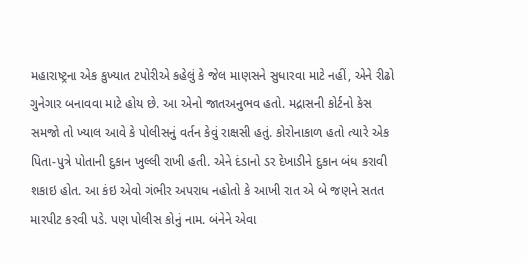મહારાષ્ટ્રના એક કુખ્યાત ટપોરીએ કહેલું કે જેલ માણસને સુધારવા માટે નહીં, એને રીઢો ગુનેગાર બનાવવા માટે હોય છે. આ એનો જાતઅનુભવ હતો. મદ્રાસની કોર્ટનો કેસ સમજો તો ખ્યાલ આવે કે પોલીસનું વર્તન કેવું રાક્ષસી હતું. કોરોનાકાળ હતો ત્યારે એક પિતા-પુત્રે પોતાની દુકાન ખુલ્લી રાખી હતી. એને દંડાનો ડર દેખાડીને દુકાન બંધ કરાવી શકાઇ હોત. આ કંઇ એવો ગંભીર અપરાધ નહોતો કે આખી રાત એ બે જણને સતત મારપીટ કરવી પડે. પણ પોલીસ કોનું નામ. બંનેને એવા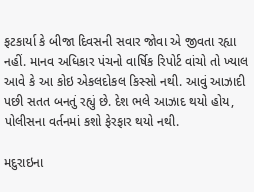ફટકાર્યા કે બીજા દિવસની સવાર જોવા એ જીવતા રહ્યા નહીં. માનવ અધિકાર પંચનો વાર્ષિક રિપોર્ટ વાંચો તો ખ્યાલ આવે કે આ કોઇ એકલદોકલ કિસ્સો નથી. આવું આઝાદી પછી સતત બનતું રહ્યું છે. દેશ ભલે આઝાદ થયો હોય, પોલીસના વર્તનમાં કશો ફેરફાર થયો નથી.

મદુરાઇના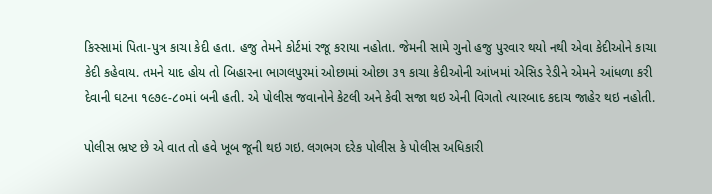કિસ્સામાં પિતા-પુત્ર કાચા કેદી હતા. હજુ તેમને કોર્ટમાં રજૂ કરાયા નહોતા. જેમની સામે ગુનો હજુ પુરવાર થયો નથી એવા કેદીઓને કાચા કેદી કહેવાય. તમને યાદ હોય તો બિહારના ભાગલપુરમાં ઓછામાં ઓછા ૩૧ કાચા કેદીઓની આંખમાં એસિડ રેડીને એમને આંધળા કરી દેવાની ઘટના ૧૯૭૯-૮૦માં બની હતી. એ પોલીસ જવાનોને કેટલી અને કેવી સજા થઇ એની વિગતો ત્યારબાદ કદાચ જાહેર થઇ નહોતી.

પોલીસ ભ્રષ્ટ છે એ વાત તો હવે ખૂબ જૂની થઇ ગઇ. લગભગ દરેક પોલીસ કે પોલીસ અધિકારી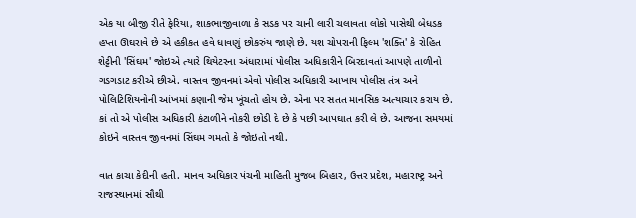એક યા બીજી રીતે ફેરિયા, શાકભાજીવાળા કે સડક પર ચાની લારી ચલાવતા લોકો પાસેથી બેધડક હપ્તા ઊઘરાવે છે એ હકીકત હવે ધાવણું છોકરુંય જાણે છે. યશ ચોપરાની ફિલ્મ 'શક્તિ' કે રોહિત શેટ્ટીની 'સિંઘમ' જોઇએ ત્યારે થિયેટરના અંધારામાં પોલીસ અધિકારીને બિરદાવતાં આપણે તાળીનો ગડગડાટ કરીએ છીએ. વાસ્તવ જીવનમાં એવો પોલીસ અધિકારી આખાય પોલીસ તંત્ર અને પોલિટિશિયનોની આંખમાં કણાની જેમ ખૂંચતો હોય છે. એના પર સતત માનસિક અત્યાચાર કરાય છે. કાં તો એ પોલીસ અધિકારી કંટાળીને નોકરી છોડી દે છે કે પછી આપઘાત કરી લે છે. આજના સમયમાં કોઇને વાસ્તવ જીવનમાં સિંઘમ ગમતો કે જોઇતો નથી.

વાત કાચા કેદીની હતી. માનવ અધિકાર પંચની માહિતી મુજબ બિહાર, ઉત્તર પ્રદેશ, મહારાષ્ટ્ર અને રાજસ્થાનમાં સૌથી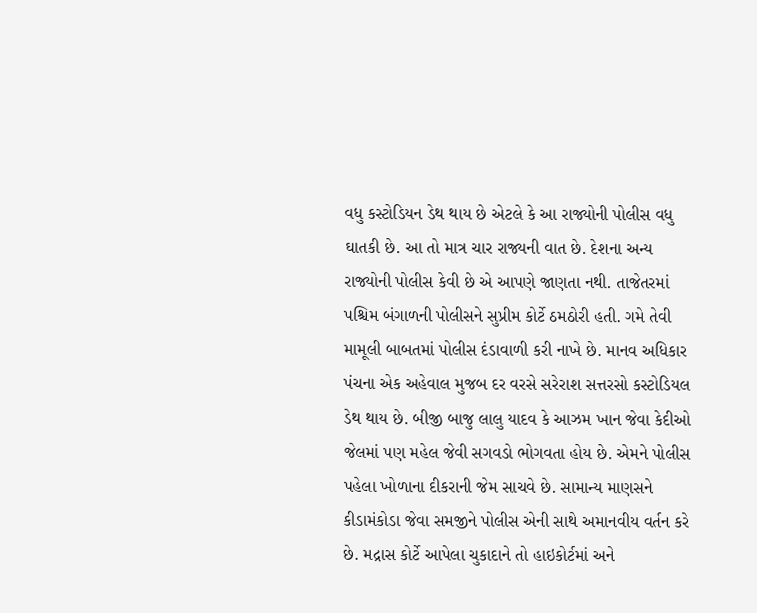વધુ કસ્ટોડિયન ડેથ થાય છે એટલે કે આ રાજ્યોની પોલીસ વધુ ઘાતકી છે. આ તો માત્ર ચાર રાજ્યની વાત છે. દેશના અન્ય રાજ્યોની પોલીસ કેવી છે એ આપણે જાણતા નથી. તાજેતરમાં પશ્ચિમ બંગાળની પોલીસને સુપ્રીમ કોર્ટે ઠમઠોરી હતી. ગમે તેવી મામૂલી બાબતમાં પોલીસ દંડાવાળી કરી નાખે છે. માનવ અધિકાર પંચના એક અહેવાલ મુજબ દર વરસે સરેરાશ સત્તરસો કસ્ટોડિયલ ડેથ થાય છે. બીજી બાજુ લાલુ યાદવ કે આઝમ ખાન જેવા કેદીઓ જેલમાં પણ મહેલ જેવી સગવડો ભોગવતા હોય છે. એમને પોલીસ પહેલા ખોળાના દીકરાની જેમ સાચવે છે. સામાન્ય માણસને કીડામંકોડા જેવા સમજીને પોલીસ એની સાથે અમાનવીય વર્તન કરે છે. મદ્રાસ કોર્ટે આપેલા ચુકાદાને તો હાઇકોર્ટમાં અને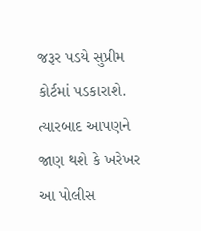જરૂર પડયે સુપ્રીમ કોર્ટમાં પડકારાશે. ત્યારબાદ આપણને જાણ થશે કે ખરેખર આ પોલીસ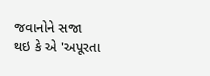જવાનોને સજા થઇ કે એ 'અપૂરતા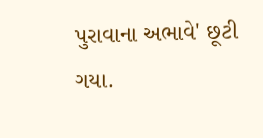પુરાવાના અભાવે' છૂટી ગયા.